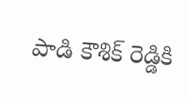పాడి కౌశిక్ రెడ్డికి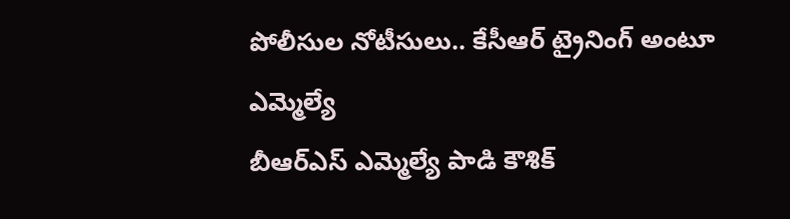పోలీసుల నోటీసులు.. కేసీఆర్ ట్రైనింగ్ అంటూ ఎమ్మెల్యే
బీఆర్ఎస్ ఎమ్మెల్యే పాడి కౌశిక్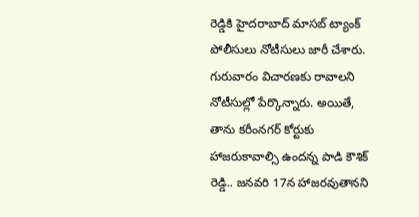రెడ్డికి హైదరాబాద్ మాసబ్ ట్యాంక్ పోలీసులు నోటీసులు జారీ చేశారు. గురువారం విచారణకు రావాలని నోటీసుల్లో పేర్కొన్నారు. అయితే, తాను కరీంనగర్ కోర్టుకు హాజరుకావాల్సి ఉందన్న పాడి కౌశిక్ రెడ్డి.. జనవరి 17న హాజరవుతానని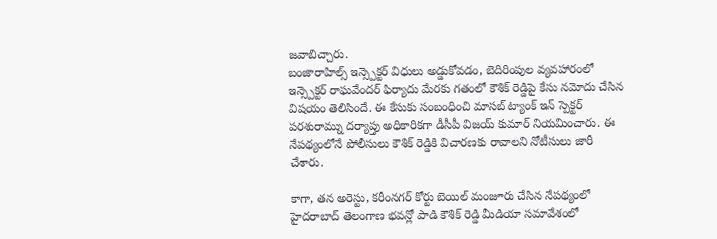జవాబిచ్చారు.
బంజారాహిల్స్ ఇన్స్పెక్టర్ విధులు అడ్డుకోవడం, బెదిరింపుల వ్యవహారంలో ఇన్స్పెక్టర్ రాఘవేందర్ ఫిర్యాదు మేరకు గతంలో కౌశిక్ రెడ్డిపై కేసు నమోదు చేసిన విషయం తెలిసిందే. ఈ కేసుకు సంబంధించి మాసబ్ ట్యాంక్ ఇన్ స్పెక్టర్ పరశురామ్ను దర్యాప్తు అధికారికగా డీసీపీ విజయ్ కుమార్ నియమించారు. ఈ నేపథ్యంలోనే పోలీసులు కౌశిక్ రెడ్డికి విచారణకు రావాలని నోటీసులు జారీ చేశారు.

కాగా, తన అరెస్టు, కరీంనగర్ కోర్టు బెయిల్ మంజూరు చేసిన నేపథ్యంలో హైదరాబాద్ తెలంగాణ భవన్లో పాడి కౌశిక్ రెడ్డి మీడియా సమావేశంలో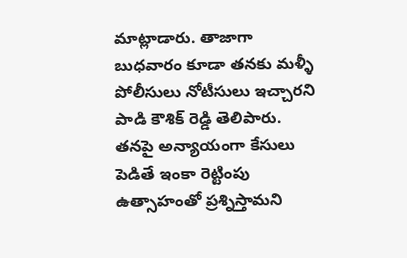మాట్లాడారు. తాజాగా బుధవారం కూడా తనకు మళ్ళీ పోలీసులు నోటీసులు ఇచ్చారని పాడి కౌశిక్ రెడ్డి తెలిపారు.
తనపై అన్యాయంగా కేసులు పెడితే ఇంకా రెట్టింపు ఉత్సాహంతో ప్రశ్నిస్తామని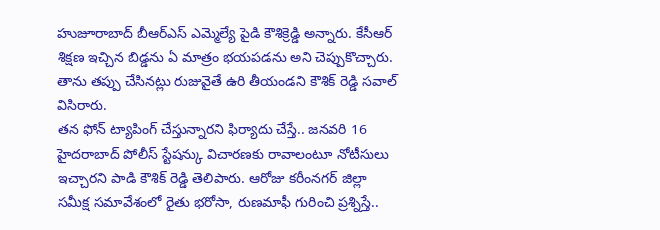హుజూరాబాద్ బీఆర్ఎస్ ఎమ్మెల్యే పైడి కౌశిక్రెడ్డి అన్నారు. కేసీఆర్ శిక్షణ ఇచ్చిన బిడ్డను ఏ మాత్రం భయపడను అని చెప్పుకొచ్చారు. తాను తప్పు చేసినట్లు రుజువైతే ఉరి తీయండని కౌశిక్ రెడ్డి సవాల్ విసిరారు.
తన ఫోన్ ట్యాపింగ్ చేస్తున్నారని ఫిర్యాదు చేస్తే.. జనవరి 16 హైదరాబాద్ పోలీస్ స్టేషన్కు విచారణకు రావాలంటూ నోటీసులు ఇచ్చారని పాడి కౌశిక్ రెడ్డి తెలిపారు. ఆరోజు కరీంనగర్ జిల్లా సమీక్ష సమావేశంలో రైతు భరోసా, రుణమాఫీ గురించి ప్రశ్నిస్తే..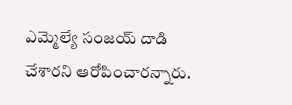ఎమ్మెల్యే సంజయ్ దాడి చేశారని ఆరోపించారన్నారు.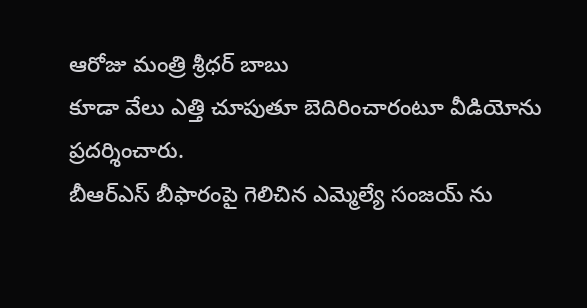ఆరోజు మంత్రి శ్రీధర్ బాబు
కూడా వేలు ఎత్తి చూపుతూ బెదిరించారంటూ వీడియోను ప్రదర్శించారు.
బీఆర్ఎస్ బీఫారంపై గెలిచిన ఎమ్మెల్యే సంజయ్ ను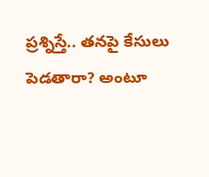ప్రశ్నిస్తే.. తనపై కేసులు పెడతారా? అంటూ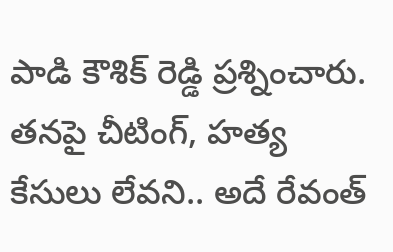పాడి కౌశిక్ రెడ్డి ప్రశ్నించారు. తనపై చీటింగ్, హత్య కేసులు లేవని.. అదే రేవంత్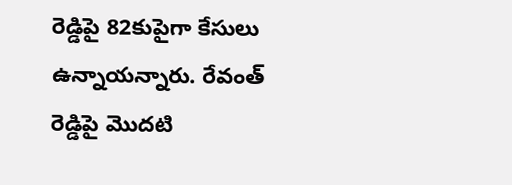రెడ్డిపై 82కుపైగా కేసులు ఉన్నాయన్నారు. రేవంత్ రెడ్డిపై మొదటి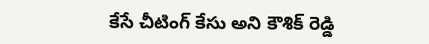కేసే చీటింగ్ కేసు అని కౌశిక్ రెడ్డి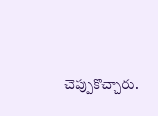చెప్పుకొచ్చారు.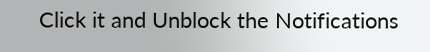Click it and Unblock the Notifications